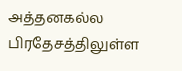அத்தனகல்ல பிரதேசத்திலுள்ள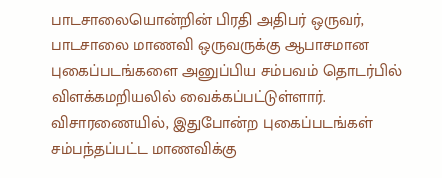பாடசாலையொன்றின் பிரதி அதிபர் ஒருவர், பாடசாலை மாணவி ஒருவருக்கு ஆபாசமான புகைப்படங்களை அனுப்பிய சம்பவம் தொடர்பில் விளக்கமறியலில் வைக்கப்பட்டுள்ளார்.
விசாரணையில், இதுபோன்ற புகைப்படங்கள் சம்பந்தப்பட்ட மாணவிக்கு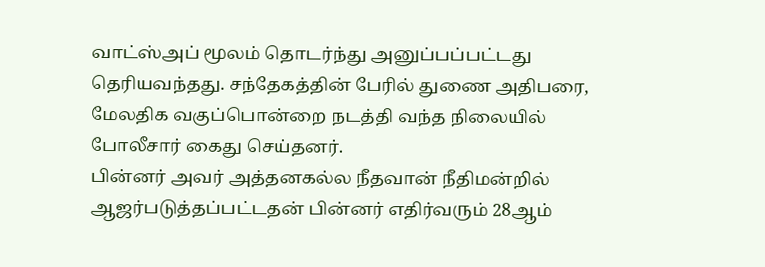வாட்ஸ்அப் மூலம் தொடர்ந்து அனுப்பப்பட்டது தெரியவந்தது. சந்தேகத்தின் பேரில் துணை அதிபரை, மேலதிக வகுப்பொன்றை நடத்தி வந்த நிலையில் போலீசார் கைது செய்தனர்.
பின்னர் அவர் அத்தனகல்ல நீதவான் நீதிமன்றில் ஆஜர்படுத்தப்பட்டதன் பின்னர் எதிர்வரும் 28ஆம்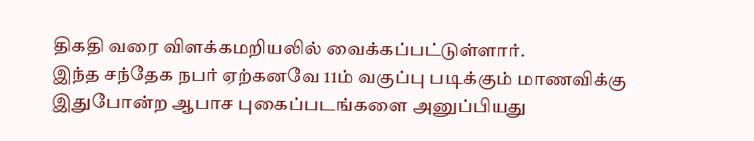திகதி வரை விளக்கமறியலில் வைக்கப்பட்டுள்ளார்.
இந்த சந்தேக நபர் ஏற்கனவே 11ம் வகுப்பு படிக்கும் மாணவிக்கு இதுபோன்ற ஆபாச புகைப்படங்களை அனுப்பியது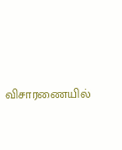விசாரணையில்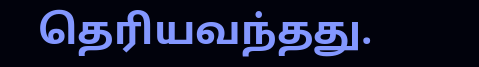தெரியவந்தது.